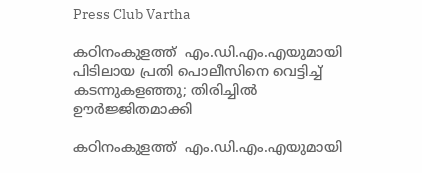Press Club Vartha

കഠിനംകുളത്ത്  എം.ഡി.എം.എയുമായി പിടിലായ പ്രതി പൊലീസിനെ വെട്ടിച്ച് കടന്നുകളഞ്ഞു; തിരിച്ചിൽ ഊർജ്ജിതമാക്കി

കഠിനംകുളത്ത്  എം.ഡി.എം.എയുമായി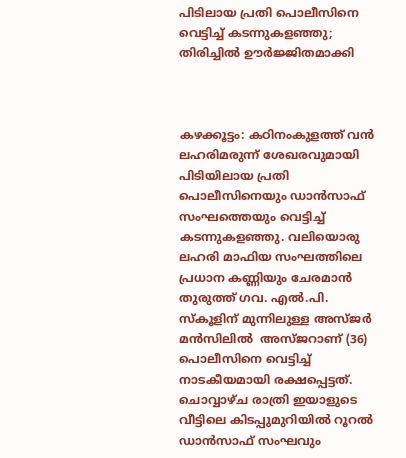പിടിലായ പ്രതി പൊലീസിനെ വെട്ടിച്ച് കടന്നുകളഞ്ഞു; തിരിച്ചിൽ ഊർജ്ജിതമാക്കി



കഴക്കൂട്ടം: കഠിനംകുളത്ത് വൻ ലഹരിമരുന്ന് ശേഖരവുമായി പിടിയിലായ പ്രതി പൊലീസിനെയും ഡാൻസാഫ് സംഘത്തെയും വെട്ടിച്ച് കടന്നുകളഞ്ഞു. വലിയൊരു ലഹരി മാഫിയ സംഘത്തിലെ പ്രധാന കണ്ണിയും ചേരമാൻ തുരുത്ത് ഗവ. എൽ.പി. സ്കൂളിന് മുന്നിലുള്ള അസ്ജർ മൻസിലിൽ  അസ്ജറാണ് (36) പൊലീസിനെ വെട്ടിച്ച് നാടകീയമായി രക്ഷപ്പെട്ടത്. ചൊവ്വാഴ്ച രാത്രി ഇയാളുടെ വീട്ടിലെ കിടപ്പുമുറിയിൽ റൂറൽ ഡാൻസാഫ് സംഘവും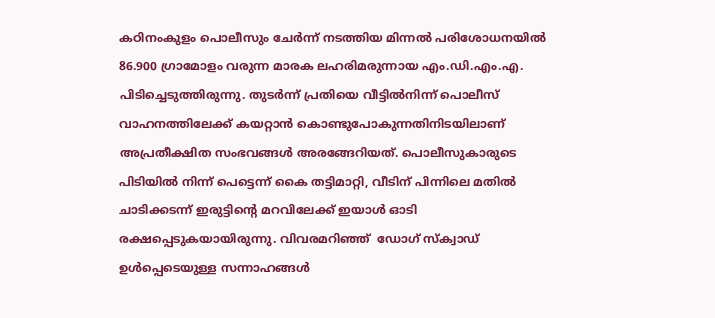കഠിനംകുളം പൊലീസും ചേർന്ന് നടത്തിയ മിന്നൽ പരിശോധനയിൽ 86.900 ഗ്രാമോളം വരുന്ന മാരക ലഹരിമരുന്നായ എം.ഡി.എം.എ. പിടിച്ചെടുത്തിരുന്നു. തുടർന്ന് പ്രതിയെ വീട്ടിൽനിന്ന് പൊലീസ് വാഹനത്തിലേക്ക് കയറ്റാൻ കൊണ്ടുപോകുന്നതിനിടയിലാണ് അപ്രതീക്ഷിത സംഭവങ്ങൾ അരങ്ങേറിയത്. പൊലീസുകാരുടെ പിടിയിൽ നിന്ന് പെട്ടെന്ന് കൈ തട്ടിമാറ്റി, വീടിന് പിന്നിലെ മതിൽ ചാടിക്കടന്ന് ഇരുട്ടിന്റെ മറവിലേക്ക് ഇയാൾ ഓടി രക്ഷപ്പെടുകയായിരുന്നു. വിവരമറിഞ്ഞ്  ഡോഗ് സ്ക്വാഡ് ഉൾപ്പെടെയുള്ള സന്നാഹങ്ങൾ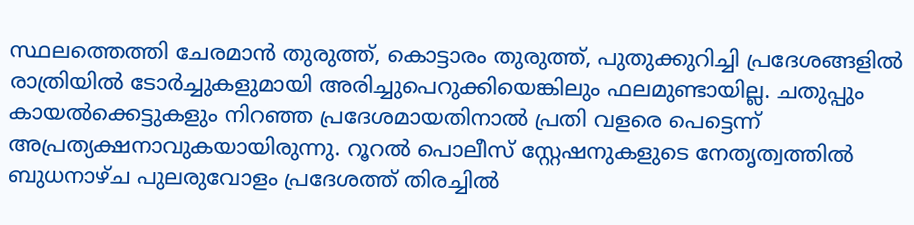സ്ഥലത്തെത്തി ചേരമാൻ തുരുത്ത്, കൊട്ടാരം തുരുത്ത്, പുതുക്കുറിച്ചി പ്രദേശങ്ങളിൽ രാത്രിയിൽ ടോർച്ചുകളുമായി അരിച്ചുപെറുക്കിയെങ്കിലും ഫലമുണ്ടായില്ല. ചതുപ്പും കായൽക്കെട്ടുകളും നിറഞ്ഞ പ്രദേശമായതിനാൽ പ്രതി വളരെ പെട്ടെന്ന് അപ്രത്യക്ഷനാവുകയായിരുന്നു. റൂറൽ പൊലീസ് സ്റ്റേഷനുകളുടെ നേതൃത്വത്തിൽ ബുധനാഴ്ച പുലരുവോളം പ്രദേശത്ത് തിരച്ചിൽ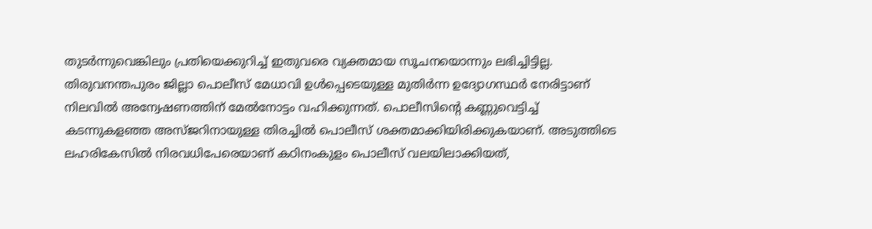തുടർന്നുവെങ്കിലും പ്രതിയെക്കുറിച്ച് ഇതുവരെ വ്യക്തമായ സൂചനയൊന്നും ലഭിച്ചിട്ടില്ല. തിരുവനന്തപുരം ജില്ലാ പൊലീസ് മേധാവി ഉൾപ്പെടെയുള്ള മുതിർന്ന ഉദ്യോഗസ്ഥർ നേരിട്ടാണ് നിലവിൽ അന്വേഷണത്തിന് മേൽനോട്ടം വഹിക്കുന്നത്. പൊലീസിന്റെ കണ്ണുവെട്ടിച്ച് കടന്നുകളഞ്ഞ അസ്ജറിനായുള്ള തിരച്ചിൽ പൊലീസ് ശക്തമാക്കിയിരിക്കുകയാണ്. അടുത്തിടെ ലഹരികേസിൽ നിരവധിപേരെയാണ് കഠിനംകുളം പൊലീസ് വലയിലാക്കിയത്,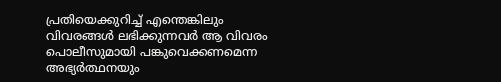പ്രതിയെക്കുറിച്ച് എന്തെങ്കിലും വിവരങ്ങൾ ലഭിക്കുന്നവർ ആ വിവരം പൊലീസുമായി പങ്കുവെക്കണമെന്ന അഭ്യർത്ഥനയും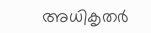അധികൃതർ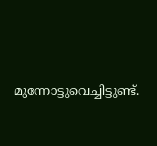മുന്നോട്ടുവെച്ചിട്ടുണ്ട്.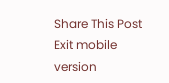Share This Post
Exit mobile version